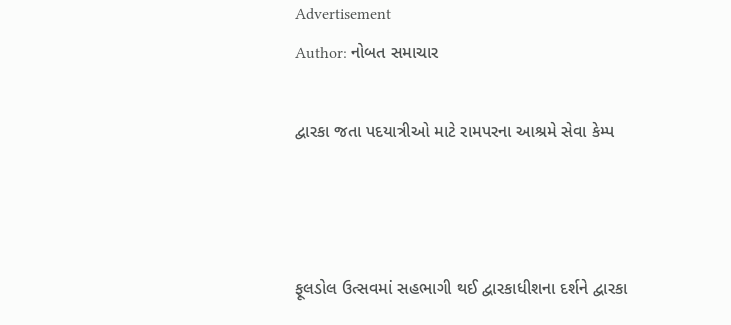Advertisement
Author: નોબત સમાચાર

દ્વારકા જતા પદયાત્રીઓ માટે રામપરના આશ્રમે સેવા કેમ્પ



ફૂલડોલ ઉત્સવમાં સહભાગી થઈ દ્વારકાધીશના દર્શને દ્વારકા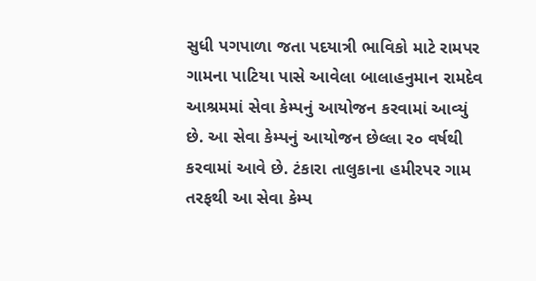સુધી પગપાળા જતા પદયાત્રી ભાવિકો માટે રામપર ગામના પાટિયા પાસે આવેલા બાલાહનુમાન રામદેવ આશ્રમમાં સેવા કેમ્પનું આયોજન કરવામાં આવ્યું છે. આ સેવા કેમ્પનું આયોજન છેલ્લા ર૦ વર્ષથી કરવામાં આવે છે. ટંકારા તાલુકાના હમીરપર ગામ તરફથી આ સેવા કેમ્પ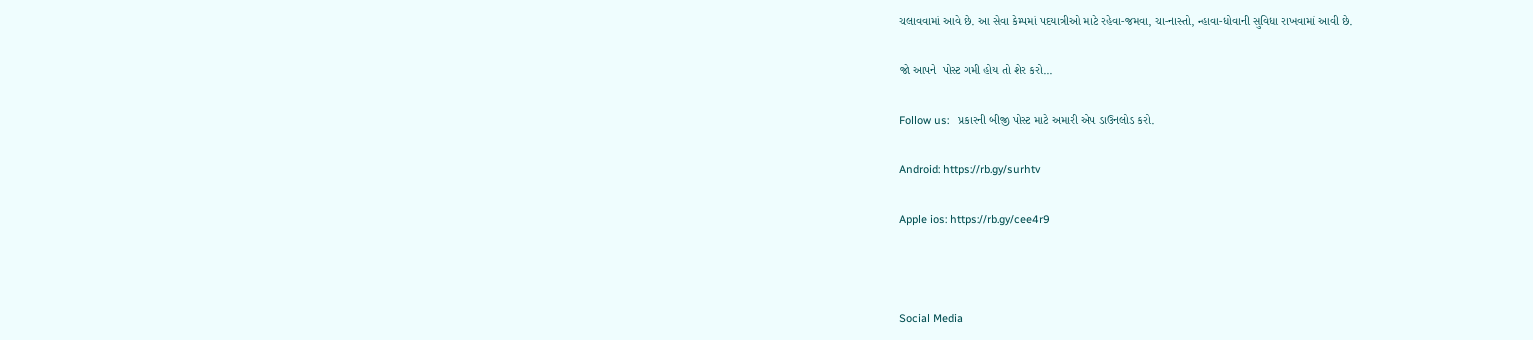ચલાવવામાં આવે છે. આ સેવા કેમ્પમાં પદયાત્રીઓ માટે રહેવા-જમવા, ચા-નાસ્તો, ન્હાવા-ધોવાની સુવિધા રાખવામાં આવી છે.

જો આપને  પોસ્ટ ગમી હોય તો શેર કરો...

Follow us:   પ્રકારની બીજી પોસ્ટ માટે અમારી એપ ડાઉનલોડ કરો.

Android: https://rb.gy/surhtv

Apple ios: https://rb.gy/cee4r9



Social Media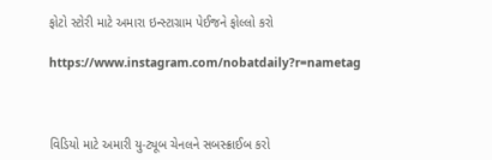ફોટો સ્ટોરી માટે અમારા ઇન્સ્ટાગ્રામ પેઈજને ફોલ્લો કરો

https://www.instagram.com/nobatdaily?r=nametag



વિડિયો માટે અમારી યુ-ટ્યૂબ ચેનલને સબસ્ક્રાઈબ કરો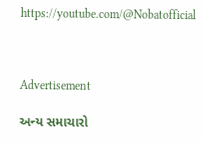https://youtube.com/@Nobatofficial



Advertisement

અન્ય સમાચારો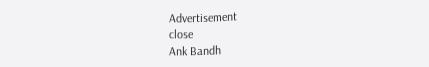Advertisement
close
Ank Bandh